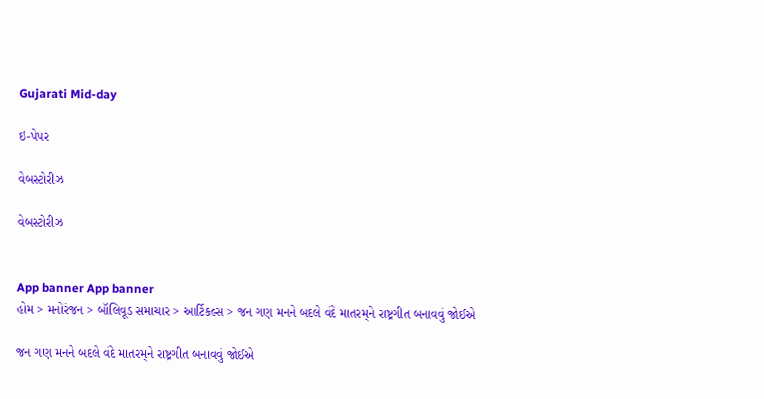Gujarati Mid-day

ઇ-પેપર

વેબસ્ટોરીઝ

વેબસ્ટોરીઝ


App banner App banner
હોમ > મનોરંજન > બૉલિવૂડ સમાચાર > આર્ટિકલ્સ > જન ગણ મનને બદલે વંદે માતરમ્‌ને રાષ્ટ્રગીત બનાવવું જોઈએ

જન ગણ મનને બદલે વંદે માતરમ્‌ને રાષ્ટ્રગીત બનાવવું જોઈએ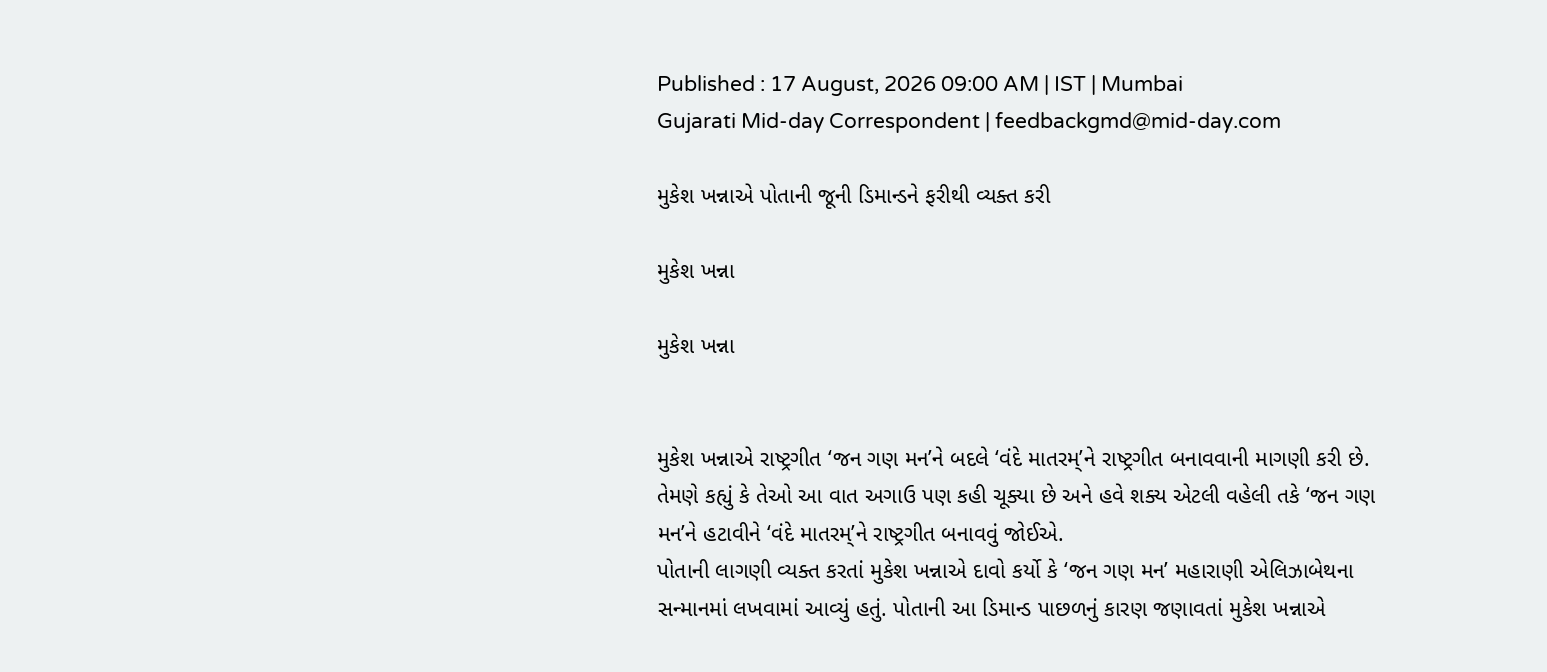Published : 17 August, 2026 09:00 AM | IST | Mumbai
Gujarati Mid-day Correspondent | feedbackgmd@mid-day.com

મુકેશ ખન્નાએ પોતાની જૂની ડિમાન્ડને ફરીથી વ્યક્ત કરી

મુકેશ ખન્ના

મુકેશ ખન્ના


મુકેશ ખન્નાએ રાષ્ટ્રગીત ‘જન ગણ મન’ને બદલે ‘વંદે માતરમ્’ને રાષ્ટ્રગીત બનાવવાની માગણી કરી છે. તેમણે કહ્યું કે તેઓ આ વાત અગાઉ પણ કહી ચૂક્યા છે અને હવે શક્ય એટલી વહેલી તકે ‘જન ગણ મન’ને હટાવીને ‘વંદે માતરમ્’ને રાષ્ટ્રગીત બનાવવું જોઈએ.
પોતાની લાગણી વ્યક્ત કરતાં મુકેશ ખન્નાએ દાવો કર્યો કે ‘જન ગણ મન’ મહારાણી એલિઝાબેથના સન્માનમાં લખવામાં આવ્યું હતું. પોતાની આ ડિમાન્ડ પાછળનું કારણ જણાવતાં મુકેશ ખન્નાએ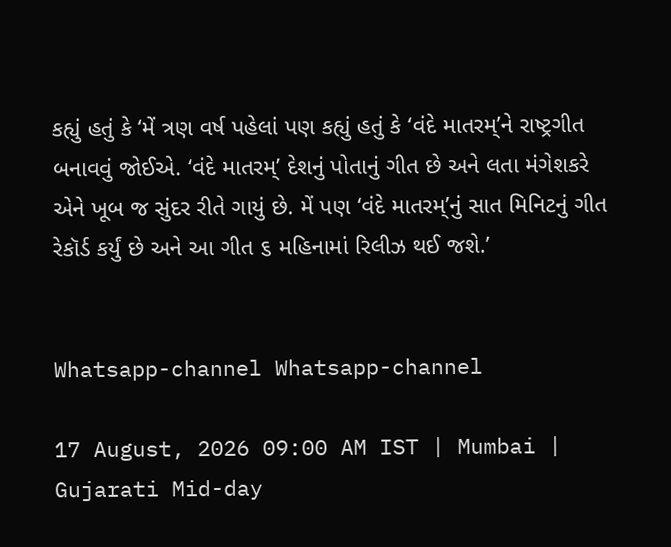કહ્યું હતું કે ‘મેં ત્રણ વર્ષ પહેલાં પણ કહ્યું હતું કે ‘વંદે માતરમ્’ને રાષ્ટ્રગીત બનાવવું જોઈએ. ‘વંદે માતરમ્’ દેશનું પોતાનું ગીત છે અને લતા મંગેશકરે એને ખૂબ જ સુંદર રીતે ગાયું છે. મેં પણ ‘વંદે માતરમ્’નું સાત મિનિટનું ગીત રેકૉર્ડ કર્યું છે અને આ ગીત ૬ મહિનામાં રિલીઝ થઈ જશે.’


Whatsapp-channel Whatsapp-channel

17 August, 2026 09:00 AM IST | Mumbai | Gujarati Mid-day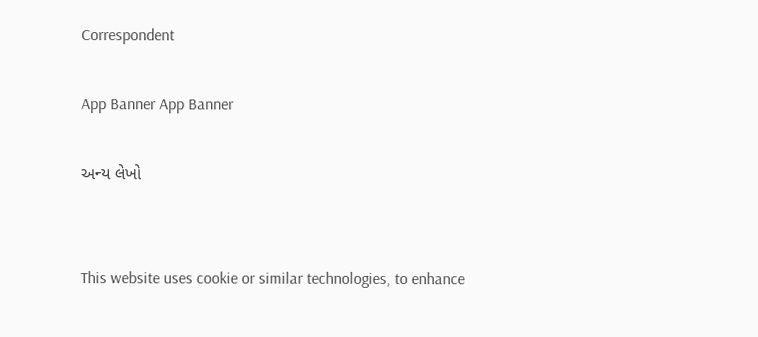Correspondent

App Banner App Banner

અન્ય લેખો


This website uses cookie or similar technologies, to enhance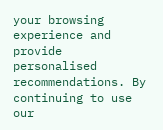your browsing experience and provide personalised recommendations. By continuing to use our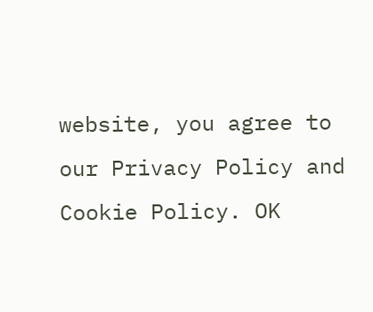website, you agree to our Privacy Policy and Cookie Policy. OK